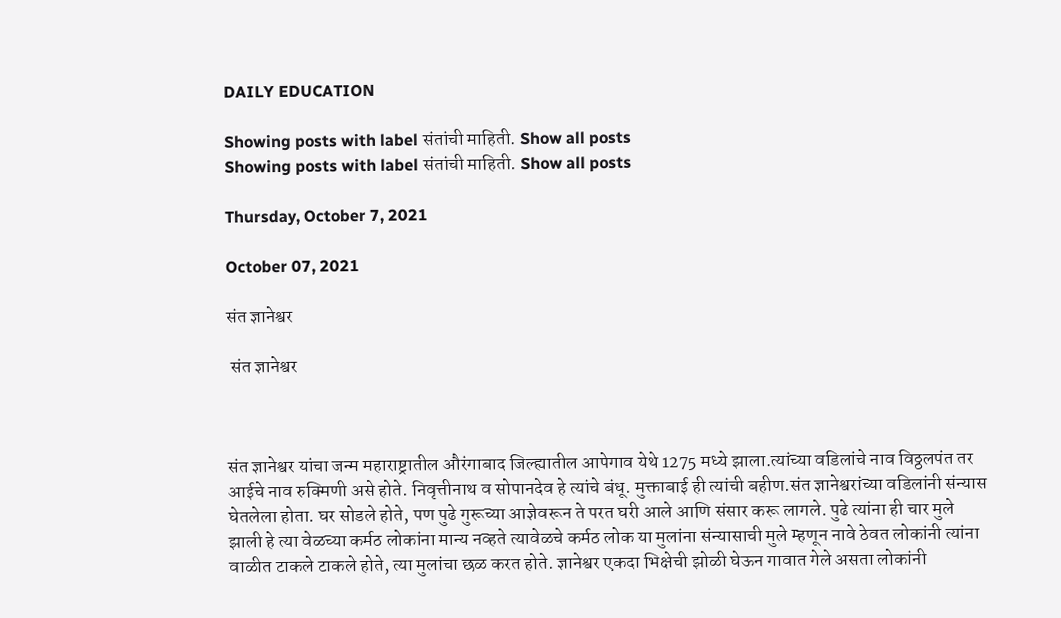DAILY EDUCATION

Showing posts with label संतांची माहिती. Show all posts
Showing posts with label संतांची माहिती. Show all posts

Thursday, October 7, 2021

October 07, 2021

संत ज्ञानेश्वर

 संत ज्ञानेश्वर



संत ज्ञानेश्वर यांचा जन्म महाराष्ट्रातील औरंगाबाद जिल्ह्यातील आपेगाव येथे 1275 मध्ये झाला.त्यांच्या वडिलांचे नाव विठ्ठलपंत तर आईचे नाव रुक्मिणी असे होते. निवृत्तीनाथ व सोपानदेव हे त्यांचे बंधू. मुक्ताबाई ही त्यांची बहीण.संत ज्ञानेश्वरांच्या वडिलांनी संन्यास घेतलेला होता. घर सोडले होते, पण पुढे गुरूच्या आज्ञेवरून ते परत घरी आले आणि संसार करू लागले. पुढे त्यांना ही चार मुले झाली हे त्या वेळच्या कर्मठ लोकांना मान्य नव्हते त्यावेळचे कर्मठ लोक या मुलांना संन्यासाची मुले म्हणून नावे ठेवत लोकांनी त्यांना वाळीत टाकले टाकले होते, त्या मुलांचा छळ करत होते. ज्ञानेश्वर एकदा भिक्षेची झोळी घेऊन गावात गेले असता लोकांनी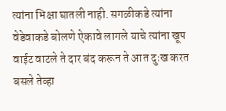त्यांना भिक्षा घातली नाही. सगळीकडे त्यांना वेडेवाकडे बोलणे ऐकावे लागले याचे त्यांना खूप वाईट वाटले ते दार बंद करून ते आत दुःख करत बसले तेव्हा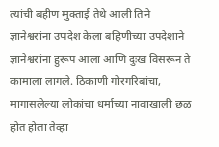त्यांची बहीण मुक्ताई तेथे आली तिने ज्ञानेश्वरांना उपदेश केला बहिणीच्या उपदेशाने ज्ञानेश्वरांना हुरूप आला आणि दुःख विसरून ते कामाला लागले. ठिकाणी गोरगरिबांचा, मागासलेल्या लोकांचा धर्माच्या नावाखाली छळ होत होता तेव्हा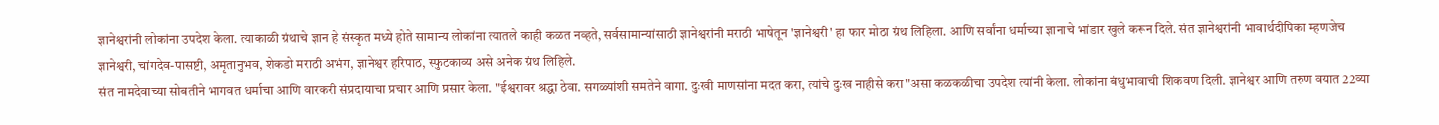ज्ञानेश्वरांनी लोकांना उपदेश केला. त्याकाळी ग्रंथाचे ज्ञान हे संस्कृत मध्ये होते सामान्य लोकांना त्यातले काही कळत नव्हते, सर्वसामान्यांसाठी ज्ञानेश्वरांनी मराठी भाषेतून 'ज्ञानेश्वरी' हा फार मोठा ग्रंथ लिहिला. आणि सर्वांना धर्माच्या ज्ञानाचे भांडार खुले करून दिले. संत ज्ञानेश्वरांनी भावार्थदीपिका म्हणजेच ज्ञानेश्वरी, चांगदेव-पासष्टी, अमृतानुभव, शेकडो मराठी अभंग, ज्ञानेश्वर हरिपाठ, स्फुटकाव्य असे अनेक ग्रंथ लिहिले.
संत नामदेवाच्या सोबतीने भागवत धर्माचा आणि वारकरी संप्रदायाचा प्रचार आणि प्रसार केला. "ईश्वरावर श्रद्धा ठेवा. सगळ्यांशी समतेने वागा. दुःखी माणसांना मदत करा, त्यांचे दुःख नाहीसे करा"असा कळकळीचा उपदेश त्यांनी केला. लोकांना बंधुभावाची शिकवण दिली. ज्ञानेश्वर आणि तरुण वयात 22व्या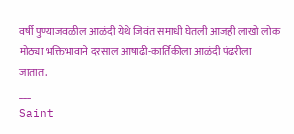वर्षी पुण्याजवळील आळंदी येथे जिवंत समाधी घेतली आजही लाखो लोक मोठ्या भक्तिभावाने दरसाल आषाढी-कार्तिकीला आळंदी पंढरीला जातात.
___
Saint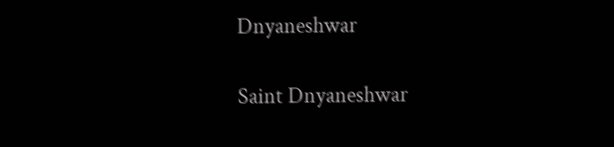Dnyaneshwar

Saint Dnyaneshwar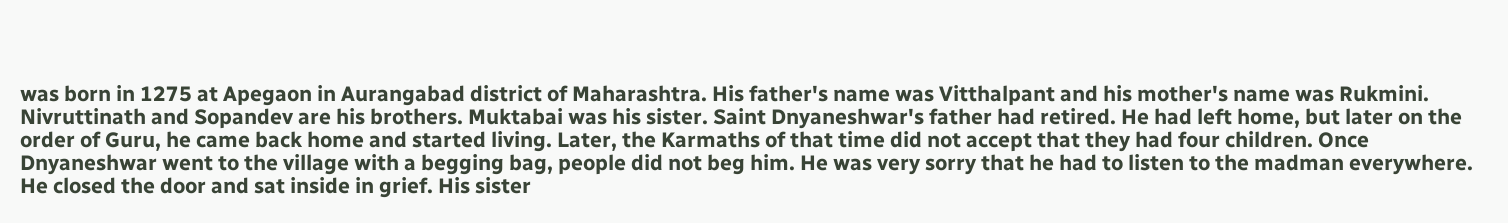was born in 1275 at Apegaon in Aurangabad district of Maharashtra. His father's name was Vitthalpant and his mother's name was Rukmini. Nivruttinath and Sopandev are his brothers. Muktabai was his sister. Saint Dnyaneshwar's father had retired. He had left home, but later on the order of Guru, he came back home and started living. Later, the Karmaths of that time did not accept that they had four children. Once Dnyaneshwar went to the village with a begging bag, people did not beg him. He was very sorry that he had to listen to the madman everywhere. He closed the door and sat inside in grief. His sister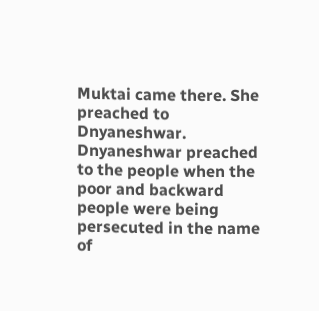Muktai came there. She preached to Dnyaneshwar. Dnyaneshwar preached to the people when the poor and backward people were being persecuted in the name of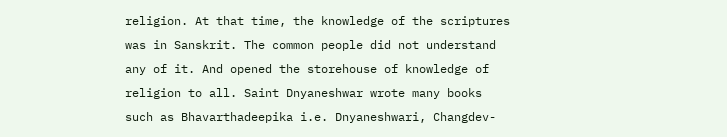religion. At that time, the knowledge of the scriptures was in Sanskrit. The common people did not understand any of it. And opened the storehouse of knowledge of religion to all. Saint Dnyaneshwar wrote many books such as Bhavarthadeepika i.e. Dnyaneshwari, Changdev-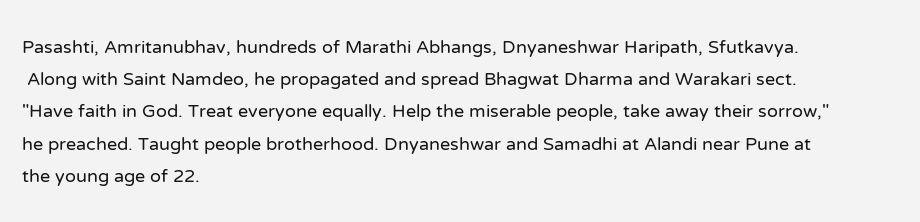Pasashti, Amritanubhav, hundreds of Marathi Abhangs, Dnyaneshwar Haripath, Sfutkavya.
 Along with Saint Namdeo, he propagated and spread Bhagwat Dharma and Warakari sect. "Have faith in God. Treat everyone equally. Help the miserable people, take away their sorrow," he preached. Taught people brotherhood. Dnyaneshwar and Samadhi at Alandi near Pune at the young age of 22.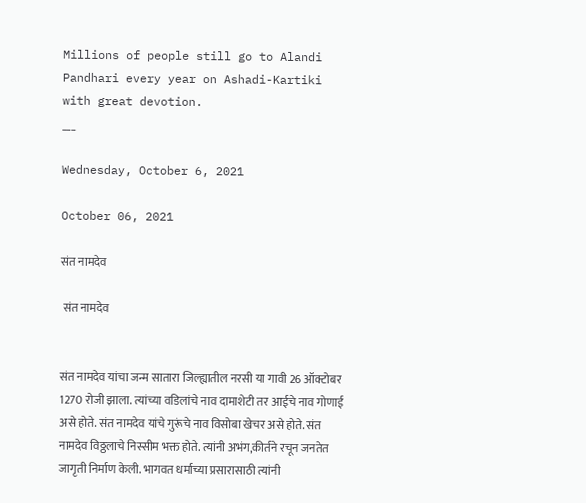Millions of people still go to Alandi Pandhari every year on Ashadi-Kartiki with great devotion.
___

Wednesday, October 6, 2021

October 06, 2021

संत नामदेव

 संत नामदेव


संत नामदेव यांचा जन्म सातारा जिल्ह्यातील नरसी या गावी 26 ऑक्टोबर 1270 रोजी झाला. त्यांच्या वडिलांचे नाव दामाशेटी तर आईचे नाव गोणाई असे होते. संत नामदेव यांचे गुरूंचे नाव विसोबा खेचर असे होते. संत नामदेव विठ्ठलाचे निस्सीम भक्त होते. त्यांनी अभंग,कीर्तने रचून जनतेत जागृती निर्माण केली. भागवत धर्माच्या प्रसारासाठी त्यांनी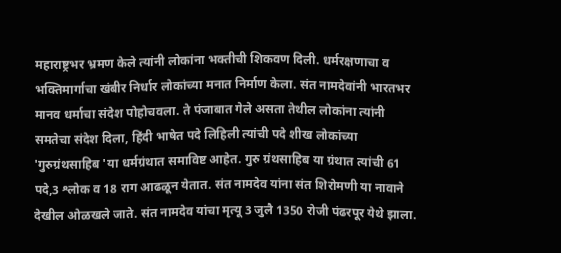महाराष्ट्रभर भ्रमण केले त्यांनी लोकांना भक्तीची शिकवण दिली. धर्मरक्षणाचा व भक्तिमार्गाचा खंबीर निर्धार लोकांच्या मनात निर्माण केला. संत नामदेवांनी भारतभर मानव धर्माचा संदेश पोहोचवला. ते पंजाबात गेले असता तेथील लोकांना त्यांनी समतेचा संदेश दिला, हिंदी भाषेत पदे लिहिली त्यांची पदे शीख लोकांच्या 'गुरुग्रंथसाहिब 'या धर्मग्रंथात समाविष्ट आहेत. गुरु ग्रंथसाहिब या ग्रंथात त्यांची 61 पदे,3 श्लोक व 18 राग आढळून येतात. संत नामदेव यांना संत शिरोमणी या नावाने देखील ओळखले जाते. संत नामदेव यांचा मृत्यू 3 जुलै 1350 रोजी पंढरपूर येथे झाला.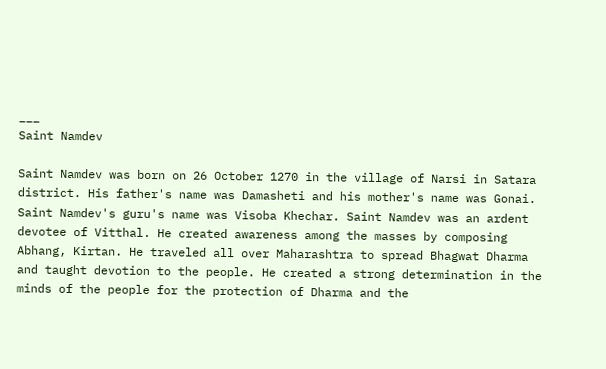___
Saint Namdev

Saint Namdev was born on 26 October 1270 in the village of Narsi in Satara district. His father's name was Damasheti and his mother's name was Gonai. Saint Namdev's guru's name was Visoba Khechar. Saint Namdev was an ardent devotee of Vitthal. He created awareness among the masses by composing Abhang, Kirtan. He traveled all over Maharashtra to spread Bhagwat Dharma and taught devotion to the people. He created a strong determination in the minds of the people for the protection of Dharma and the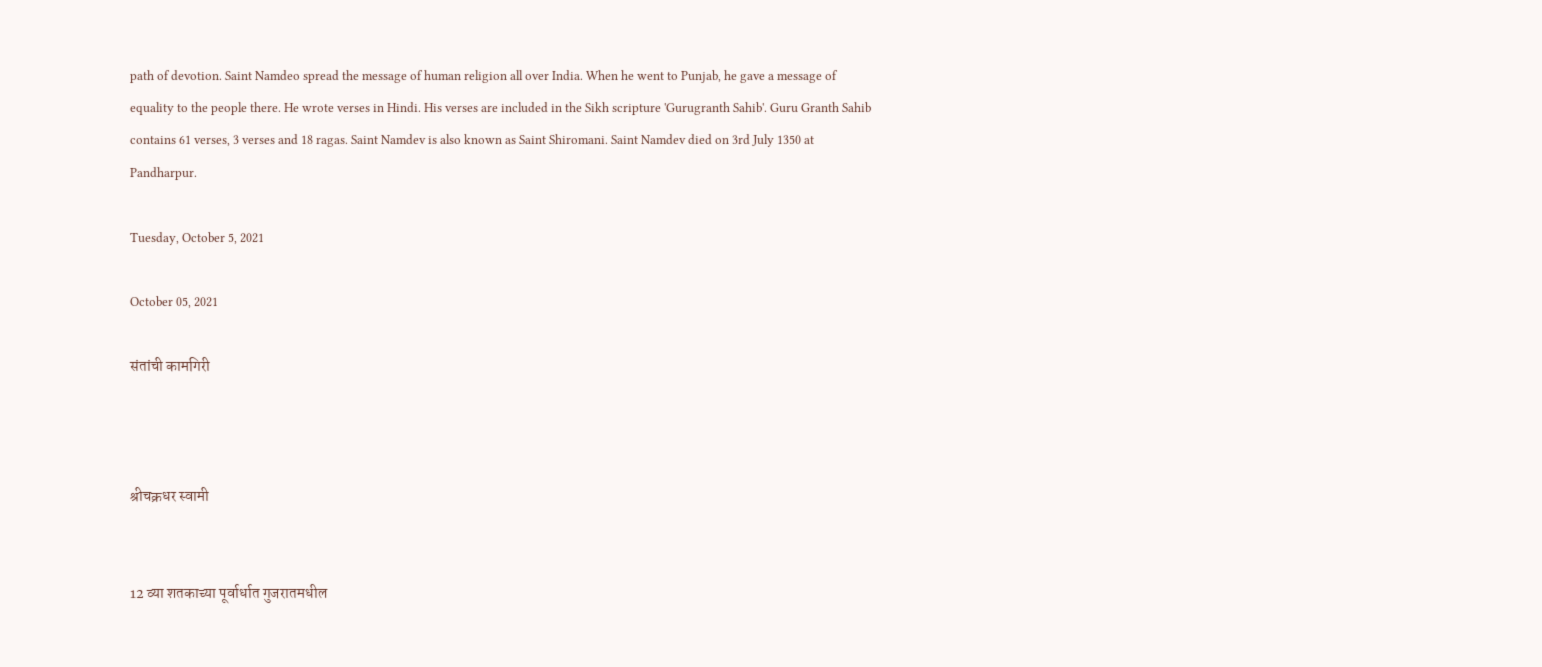path of devotion. Saint Namdeo spread the message of human religion all over India. When he went to Punjab, he gave a message of equality to the people there. He wrote verses in Hindi. His verses are included in the Sikh scripture 'Gurugranth Sahib'. Guru Granth Sahib contains 61 verses, 3 verses and 18 ragas. Saint Namdev is also known as Saint Shiromani. Saint Namdev died on 3rd July 1350 at Pandharpur.

Tuesday, October 5, 2021

October 05, 2021

संतांची कामगिरी



श्रीचक्रधर स्वामी


12 व्या शतकाच्या पूर्वार्धात गुजरातमधील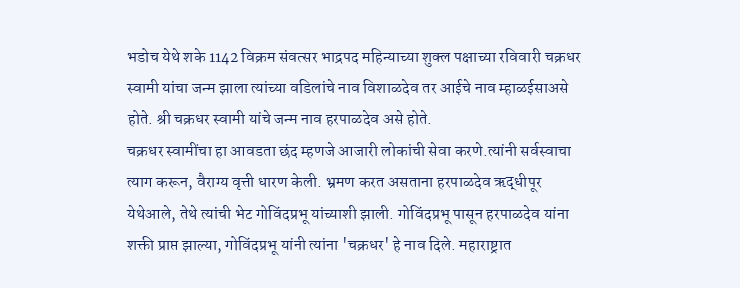भडोच येथे शके 1142 विक्रम संवत्सर भाद्रपद महिन्याच्या शुक्ल पक्षाच्या रविवारी चक्रधर स्वामी यांचा जन्म झाला त्यांच्या वडिलांचे नाव विशाळदेव तर आईचे नाव म्हाळईसाअसे होते. श्री चक्रधर स्वामी यांचे जन्म नाव हरपाळदेव असे होते.
चक्रधर स्वामींचा हा आवडता छंद म्हणजे आजारी लोकांची सेवा करणे.त्यांनी सर्वस्वाचा त्याग करून, वैराग्य वृत्ती धारण केली. भ्रमण करत असताना हरपाळदेव ऋद्धीपूर येथेआले, तेथे त्यांची भेट गोविंदप्रभू यांच्याशी झाली. गोविंदप्रभू पासून हरपाळदेव यांना शक्ती प्राप्त झाल्या, गोविंदप्रभू यांनी त्यांना 'चक्रधर' हे नाव दिले. महाराष्ट्रात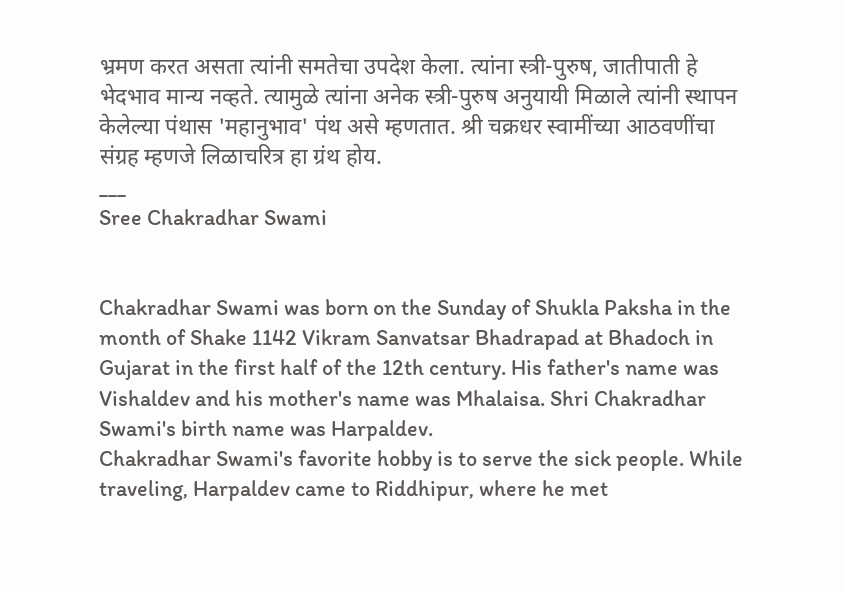भ्रमण करत असता त्यांनी समतेचा उपदेश केला. त्यांना स्त्री-पुरुष, जातीपाती हे भेदभाव मान्य नव्हते. त्यामुळे त्यांना अनेक स्त्री-पुरुष अनुयायी मिळाले त्यांनी स्थापन केलेल्या पंथास 'महानुभाव' पंथ असे म्हणतात. श्री चक्रधर स्वामींच्या आठवणींचा संग्रह म्हणजे लिळाचरित्र हा ग्रंथ होय.
___
Sree Chakradhar Swami


Chakradhar Swami was born on the Sunday of Shukla Paksha in the month of Shake 1142 Vikram Sanvatsar Bhadrapad at Bhadoch in Gujarat in the first half of the 12th century. His father's name was Vishaldev and his mother's name was Mhalaisa. Shri Chakradhar Swami's birth name was Harpaldev.
Chakradhar Swami's favorite hobby is to serve the sick people. While traveling, Harpaldev came to Riddhipur, where he met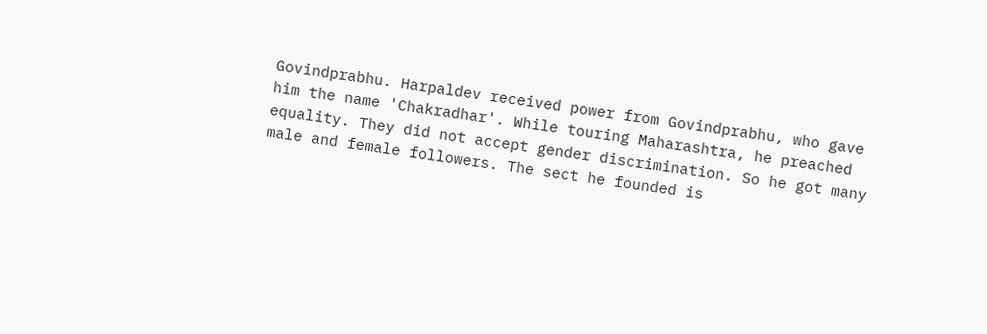Govindprabhu. Harpaldev received power from Govindprabhu, who gave him the name 'Chakradhar'. While touring Maharashtra, he preached equality. They did not accept gender discrimination. So he got many male and female followers. The sect he founded is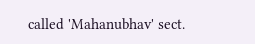called 'Mahanubhav' sect.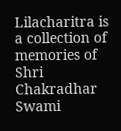Lilacharitra is a collection of memories of Shri Chakradhar Swami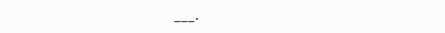___.